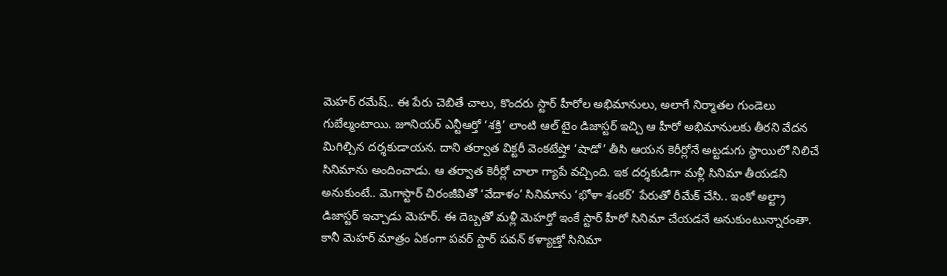మెహర్ రమేష్.. ఈ పేరు చెబితే చాలు, కొందరు స్టార్ హీరోల అభిమానులు, అలాగే నిర్మాతల గుండెలు గుబేల్మంటాయి. జూనియర్ ఎన్టీఆర్తో ‘శక్తి’ లాంటి ఆల్ టైం డిజాస్టర్ ఇచ్చి ఆ హీరో అభిమానులకు తీరని వేదన మిగిల్చిన దర్శకుడాయన. దాని తర్వాత విక్టరీ వెంకటేష్తో ‘షాడో’ తీసి ఆయన కెరీర్లోనే అట్టడుగు స్థాయిలో నిలిచే సినిమాను అందించాడు. ఆ తర్వాత కెరీర్లో చాలా గ్యాపే వచ్చింది. ఇక దర్శకుడిగా మళ్లీ సినిమా తీయడని అనుకుంటే.. మెగాస్టార్ చిరంజీవితో ‘వేదాళం’ సినిమాను ‘భోళా శంకర్’ పేరుతో రీమేక్ చేసి.. ఇంకో అల్ట్రా డిజాస్టర్ ఇచ్చాడు మెహర్. ఈ దెబ్బతో మళ్లీ మెహర్తో ఇంకే స్టార్ హీరో సినిమా చేయడనే అనుకుంటున్నారంతా.
కానీ మెహర్ మాత్రం ఏకంగా పవర్ స్టార్ పవన్ కళ్యాణ్తో సినిమా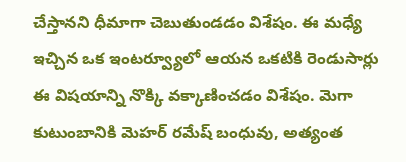చేస్తానని ధీమాగా చెబుతుండడం విశేషం. ఈ మధ్యే ఇచ్చిన ఒక ఇంటర్వ్యూలో ఆయన ఒకటికి రెండుసార్లు ఈ విషయాన్ని నొక్కి వక్కాణించడం విశేషం. మెగా కుటుంబానికి మెహర్ రమేష్ బంధువు, అత్యంత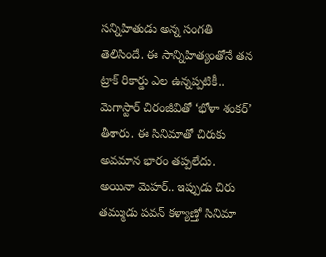సన్నిహితుడు అన్న సంగతి తెలిసిందే. ఈ సాన్నిహిత్యంతోనే తన ట్రాక్ రికార్డు ఎల ఉన్నప్పటికీ.. మెగాస్టార్ చిరంజీవితో ‘భోళా శంకర్’ తీశారు. ఈ సినిమాతో చిరుకు అవమాన భారం తప్పలేదు. అయినా మెహర్.. ఇప్పుడు చిరు తమ్ముడు పవన్ కళ్యాణ్తో సినిమా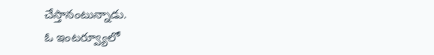చేస్తానంటున్నాడు.
ఓ ఇంటర్వ్యూలో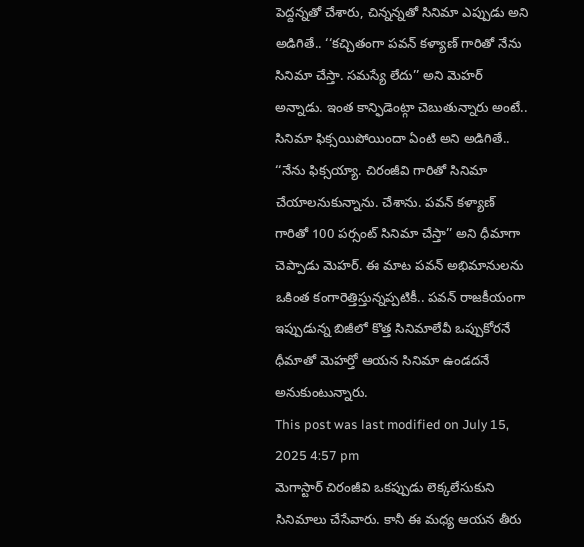పెద్దన్నతో చేశారు, చిన్నన్నతో సినిమా ఎప్పుడు అని అడిగితే.. ‘‘కచ్చితంగా పవన్ కళ్యాణ్ గారితో నేను సినిమా చేస్తా. సమస్యే లేదు’’ అని మెహర్ అన్నాడు. ఇంత కాన్ఫిడెంట్గా చెబుతున్నారు అంటే.. సినిమా ఫిక్సయిపోయిందా ఏంటి అని అడిగితే.. ‘‘నేను ఫిక్సయ్యా. చిరంజీవి గారితో సినిమా చేయాలనుకున్నాను. చేశాను. పవన్ కళ్యాణ్ గారితో 100 పర్సంట్ సినిమా చేస్తా’’ అని ధీమాగా చెప్పాడు మెహర్. ఈ మాట పవన్ అభిమానులను ఒకింత కంగారెత్తిస్తున్నప్పటికీ.. పవన్ రాజకీయంగా ఇప్పుడున్న బిజీలో కొత్త సినిమాలేవీ ఒప్పుకోరనే ధీమాతో మెహర్తో ఆయన సినిమా ఉండదనే అనుకుంటున్నారు.
This post was last modified on July 15, 2025 4:57 pm
మెగాస్టార్ చిరంజీవి ఒకప్పుడు లెక్కలేసుకుని సినిమాలు చేసేవారు. కానీ ఈ మధ్య ఆయన తీరు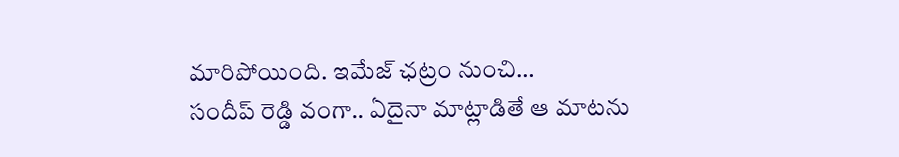మారిపోయింది. ఇమేజ్ ఛట్రం నుంచి…
సందీప్ రెడ్డి వంగా.. ఏదైనా మాట్లాడితే ఆ మాటను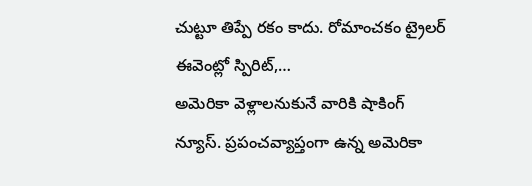చుట్టూ తిప్పే రకం కాదు. రోమాంచకం ట్రైలర్ ఈవెంట్లో స్పిరిట్,…
అమెరికా వెళ్లాలనుకునే వారికి షాకింగ్ న్యూస్. ప్రపంచవ్యాప్తంగా ఉన్న అమెరికా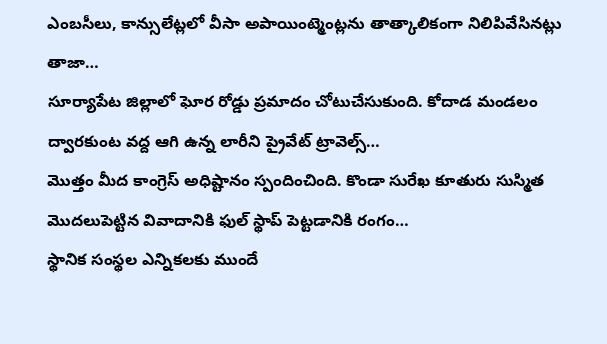ఎంబసీలు, కాన్సులేట్లలో వీసా అపాయింట్మెంట్లను తాత్కాలికంగా నిలిపివేసినట్లు తాజా…
సూర్యాపేట జిల్లాలో ఘోర రోడ్డు ప్రమాదం చోటుచేసుకుంది. కోదాడ మండలం ద్వారకుంట వద్ద ఆగి ఉన్న లారీని ప్రైవేట్ ట్రావెల్స్…
మొత్తం మీద కాంగ్రెస్ అధిష్టానం స్పందించింది. కొండా సురేఖ కూతురు సుస్మిత మొదలుపెట్టిన వివాదానికి ఫుల్ స్థాప్ పెట్టడానికి రంగం…
స్థానిక సంస్థల ఎన్నికలకు ముందే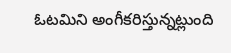ఓటమిని అంగీకరిస్తున్నట్లుంది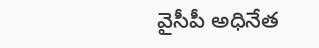వైసీపీ అధినేత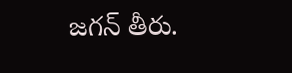జగన్ తీరు.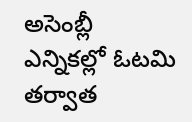అసెంబ్లీ ఎన్నికల్లో ఓటమి తర్వాత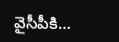వైసీపీకి…